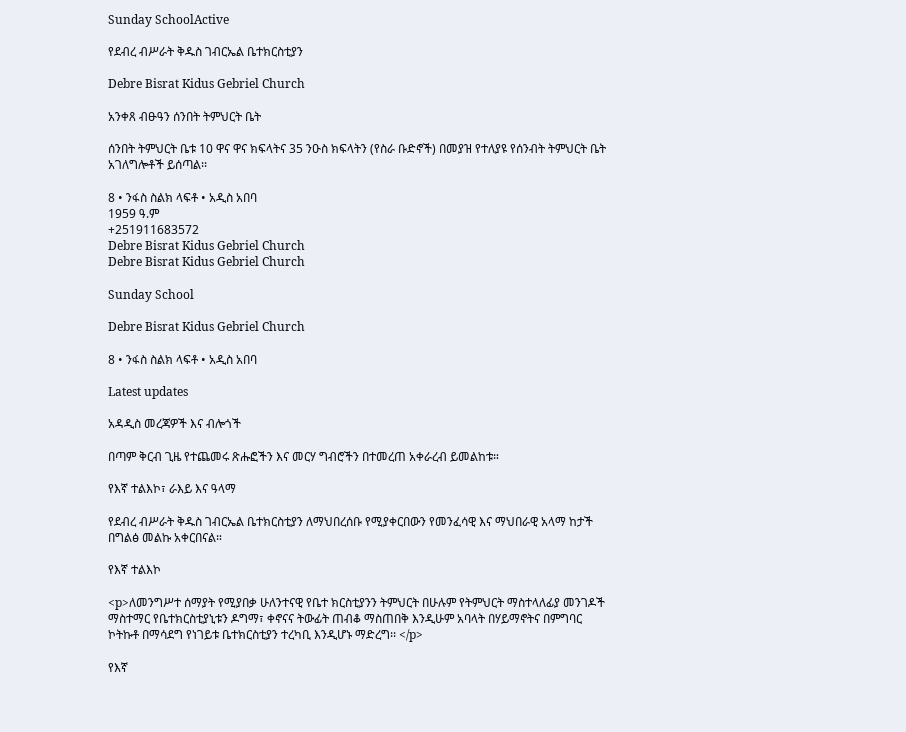Sunday SchoolActive

የደብረ ብሥራት ቅዱስ ገብርኤል ቤተክርስቲያን

Debre Bisrat Kidus Gebriel Church

አንቀጸ ብፁዓን ሰንበት ትምህርት ቤት

ሰንበት ትምህርት ቤቱ 10 ዋና ዋና ክፍላትና 35 ንዑስ ክፍላትን (የስራ ቡድኖች) በመያዝ የተለያዩ የሰንብት ትምህርት ቤት አገለግሎቶች ይሰጣል፡፡

8 • ንፋስ ስልክ ላፍቶ • አዲስ አበባ
1959 ዓ.ም
+251911683572
Debre Bisrat Kidus Gebriel Church
Debre Bisrat Kidus Gebriel Church

Sunday School

Debre Bisrat Kidus Gebriel Church

8 • ንፋስ ስልክ ላፍቶ • አዲስ አበባ

Latest updates

አዳዲስ መረጃዎች እና ብሎጎች

በጣም ቅርብ ጊዜ የተጨመሩ ጽሑፎችን እና መርሃ ግብሮችን በተመረጠ አቀራረብ ይመልከቱ።

የእኛ ተልእኮ፣ ራእይ እና ዓላማ

የደብረ ብሥራት ቅዱስ ገብርኤል ቤተክርስቲያን ለማህበረሰቡ የሚያቀርበውን የመንፈሳዊ እና ማህበራዊ አላማ ከታች በግልፅ መልኩ አቀርበናል።

የእኛ ተልእኮ

<p>ለመንግሥተ ሰማያት የሚያበቃ ሁለንተናዊ የቤተ ክርስቲያንን ትምህርት በሁሉም የትምህርት ማስተላለፊያ መንገዶች ማስተማር የቤተክርስቲያኒቱን ዶግማ፣ ቀኖናና ትውፊት ጠብቆ ማስጠበቅ እንዲሁም አባላት በሃይማኖትና በምግባር ኮትኩቶ በማሳደግ የነገይቱ ቤተክርስቲያን ተረካቢ እንዲሆኑ ማድረግ፡፡ </p>

የእኛ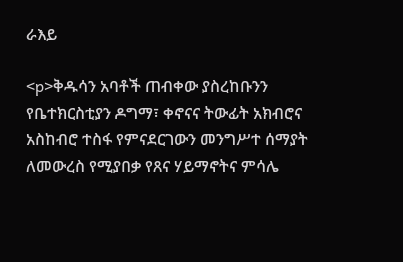ራእይ

<p>ቅዱሳን አባቶች ጠብቀው ያስረከቡንን የቤተክርስቲያን ዶግማ፣ ቀኖናና ትውፊት አክብሮና አስከብሮ ተስፋ የምናደርገውን መንግሥተ ሰማያት ለመውረስ የሚያበቃ የጸና ሃይማኖትና ምሳሌ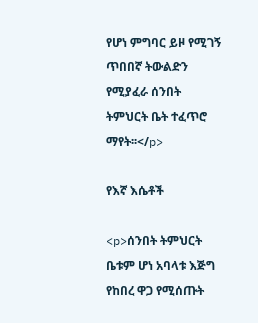የሆነ ምግባር ይዞ የሚገኝ ጥበበኛ ትውልድን የሚያፈራ ሰንበት ትምህርት ቤት ተፈጥሮ ማየት፡፡</p>

የእኛ እሴቶች

<p>ሰንበት ትምህርት ቤቱም ሆነ አባላቱ እጅግ የከበረ ዋጋ የሚሰጡት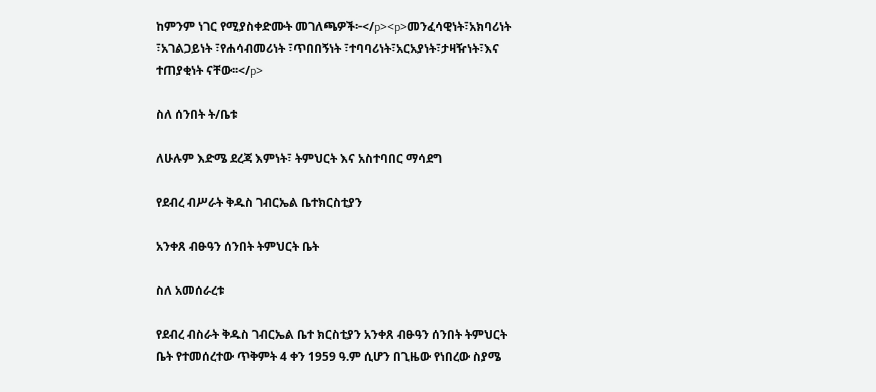ከምንም ነገር የሚያስቀድሙት መገለጫዎች፦</p><p>መንፈሳዊነት፣አክባሪነት ፣አገልጋይነት ፣የሐሳብመሪነት ፣ጥበበኝነት ፣ተባባሪነት፣አርአያነት፣ታዛዥነት፣እና ተጠያቂነት ናቸው፡፡</p>

ስለ ሰንበት ት/ቤቱ

ለሁሉም እድሜ ደረጃ እምነት፣ ትምህርት እና አስተባበር ማሳደግ

የደብረ ብሥራት ቅዱስ ገብርኤል ቤተክርስቲያን

አንቀጸ ብፁዓን ሰንበት ትምህርት ቤት

ስለ አመሰራረቱ

የደብረ ብስራት ቅዱስ ገብርኤል ቤተ ክርስቲያን አንቀጸ ብፁዓን ሰንበት ትምህርት ቤት የተመሰረተው ጥቅምት 4 ቀን 1959 ዓ.ም ሲሆን በጊዜው የነበረው ስያሜ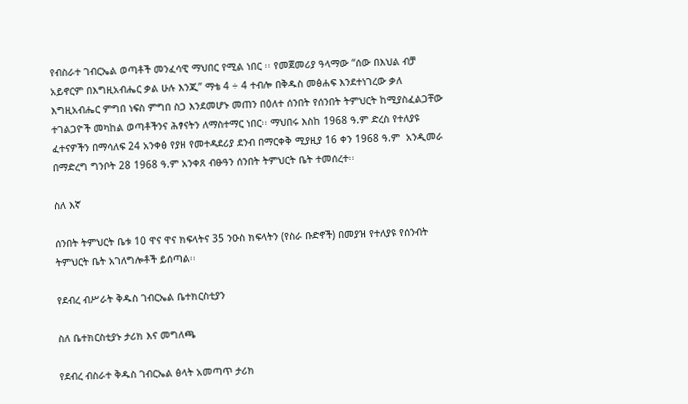የብስራተ ገብርኤል ወጣቶች መንፈሳዊ ማህበር የሚል ነበር ፡፡ የመጀመሪያ ዓላማው “ሰው በእህል ብቻ አይኖርም በእግዚአብሔር ቃል ሁሉ እንጂ” ማቴ 4 ÷ 4 ተብሎ በቅዱስ መፅሐፍ እንደተነገረው ቃለ እግዚአብሔር ምግበ ነፍስ ምግበ ስጋ እንደመሆኑ መጠን በዕለተ ሰንበት የሰንበት ትምህርት ከሚያስፈልጋቸው ተገልጋዮች መካከል ወጣቶችንና ሕፃናትን ለማስተማር ነበር፡፡ ማህበሩ እስከ 1968 ዓ.ም ድረስ የተለያዩ ፈተናዎችን በማሳለፍ 24 አንቀፅ የያዘ የመተዳደሪያ ደንብ በማርቀቅ ሚያዚያ 16 ቀን 1968 ዓ.ም  አንዲመራ በማድረግ ግንቦት 28 1968 ዓ.ም አንቀጸ ብፁዓን ሰንበት ትምህርት ቤት ተመሰረተ፡፡

ስለ እኛ

ሰንበት ትምህርት ቤቱ 10 ዋና ዋና ክፍላትና 35 ንዑስ ክፍላትን (የስራ ቡድኖች) በመያዝ የተለያዩ የሰንብት ትምህርት ቤት አገለግሎቶች ይሰጣል፡፡

የደብረ ብሥራት ቅዱስ ገብርኤል ቤተክርስቲያን

ስለ ቤተክርስቲያኑ ታሪክ እና መግለጫ

የደብረ ብስራተ ቅዱስ ገብርኤል ፅላት አመጣጥ ታሪክ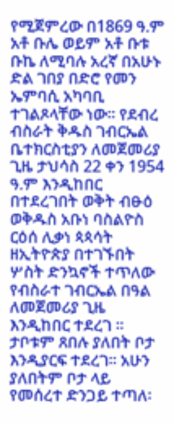የሚጀምረው በ1869 ዓ.ም አቶ ቡሌ ወይም አቶ ቡቱ ቡኬ ለሚባሉ አረኛ በአሁኑ ድል ገበያ በድሮ የመን ኤምባሲ አካባቢ ተገልጾላቸው ነው፡፡ የደብረ ብስራት ቅዱስ ገብርኤል ቤተክርስቲያን ለመጀመሪያ ጊዜ ታህሳስ 22 ቀን 1954 ዓ.ም እንዲከበር በተደረገበት ወቅት ብፁዕ ወቅዱስ አቡነ ባስልዮስ ርዕሰ ሊቃነ ጳጳሳት ዘኢትዮጵያ በተገኙበት ሦስት ድንኳኖች ተጥለው የብስራተ ገብርኤል በዓል ለመጀመሪያ ጊዜ እንዲከበር ተደረገ ፡፡ ታቦቱም ጸበሉ ያለበት ቦታ እንዲያርፍ ተደረገ፡፡ አሁን ያለበትም ቦታ ላይ የመሰረተ ድንጋይ ተጣለ፡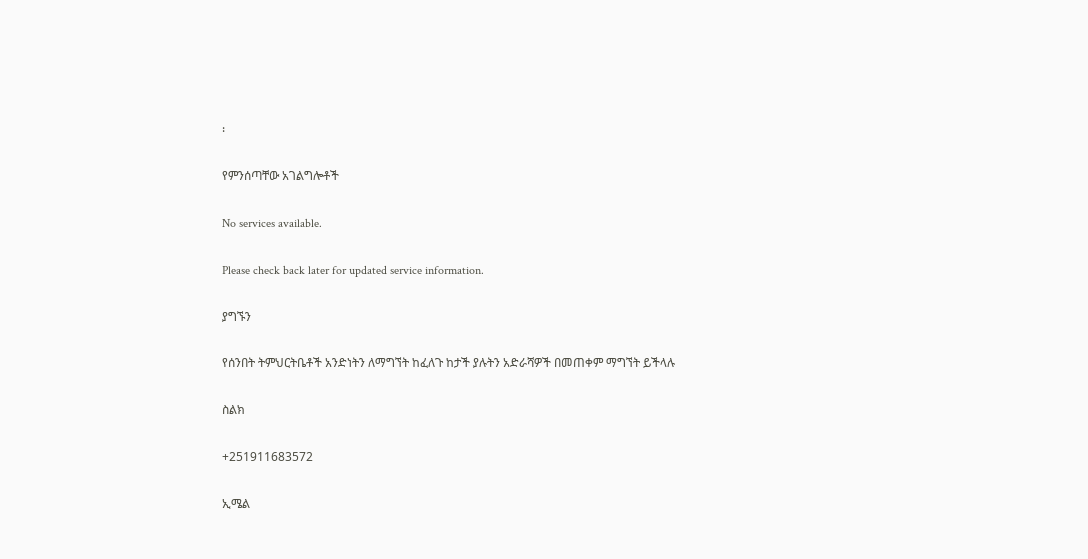፡

የምንሰጣቸው አገልግሎቶች

No services available.

Please check back later for updated service information.

ያግኙን

የሰንበት ትምህርትቤቶች አንድነትን ለማግኘት ከፈለጉ ከታች ያሉትን አድራሻዎች በመጠቀም ማግኘት ይችላሉ

ስልክ

+251911683572

ኢሜል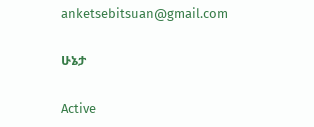anketsebitsuan@gmail.com

ሁኔታ

Active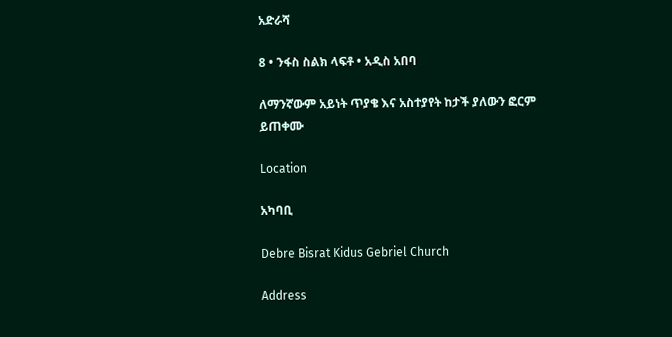አድራሻ

8 • ንፋስ ስልክ ላፍቶ • አዲስ አበባ

ለማንኛውም አይነት ጥያቄ እና አስተያየት ከታች ያለውን ፎርም ይጠቀሙ

Location

አካባቢ

Debre Bisrat Kidus Gebriel Church

Address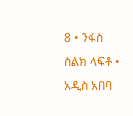8 • ንፋስ ስልክ ላፍቶ • አዲስ አበባ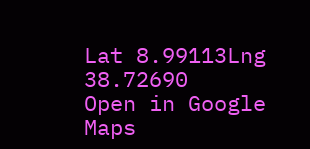Lat 8.99113Lng 38.72690
Open in Google Maps